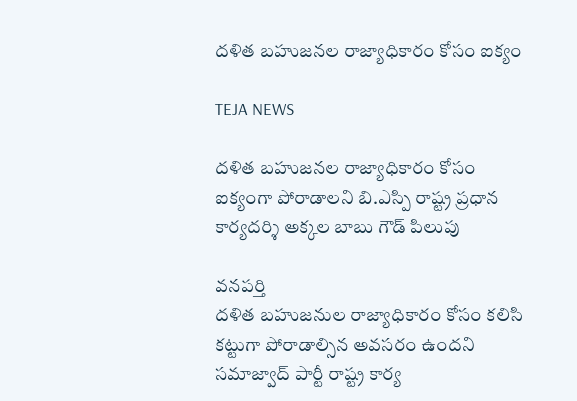దళిత బహుజనల రాజ్యాధికారం కోసం ఐక్యం

TEJA NEWS

దళిత బహుజనల రాజ్యాధికారం కోసం ఐక్యంగా పోరాడాలని బి.ఎస్పి రాష్ట్ర ప్రధాన కార్యదర్శి అక్కల బాబు గౌడ్ పిలుపు

వనపర్తి
దళిత బహుజనుల రాజ్యాధికారం కోసం కలిసి కట్టుగా పోరాడాల్సిన అవసరం ఉందని సమాజ్వాద్ పార్టీ రాష్ట్ర కార్య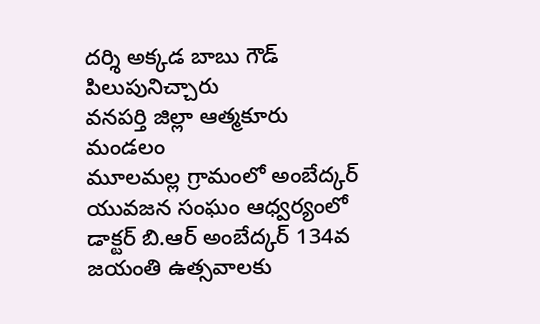దర్శి అక్కడ బాబు గౌడ్ పిలుపునిచ్చారు
వనపర్తి జిల్లా ఆత్మకూరు మండలం
మూలమల్ల గ్రామంలో అంబేద్కర్ యువజన సంఘం ఆధ్వర్యంలో డాక్టర్ బి.ఆర్ అంబేద్కర్ 134వ జయంతి ఉత్సవాలకు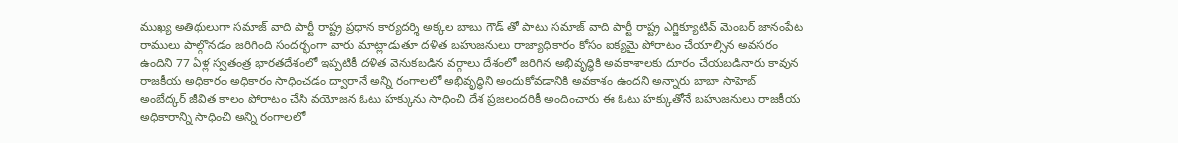ముఖ్య అతిథులుగా సమాజ్ వాది పార్టీ రాష్ట్ర ప్రధాన కార్యదర్శి అక్కల బాబు గౌడ్ తో పాటు సమాజ్ వాది పార్టీ రాష్ట్ర ఎగ్జిక్యూటివ్ మెంబర్ జానంపేట రాములు పాల్గొనడం జరిగింది సందర్భంగా వారు మాట్లాడుతూ దళిత బహుజనులు రాజ్యాధికారం కోసం ఐక్యమై పోరాటం చేయాల్సిన అవసరం ఉందిని 77 ఏళ్ల స్వతంత్ర భారతదేశంలో ఇప్పటికీ దళిత వెనుకబడిన వర్గాలు దేశంలో జరిగిన అభివృద్ధికి అవకాశాలకు దూరం చేయబడినారు కావున రాజకీయ అధికారం అధికారం సాధించడం ద్వారానే అన్ని రంగాలలో అభివృద్ధిని అందుకోవడానికి అవకాశం ఉందని అన్నారు బాబా సాహెబ్ అంబేద్కర్ జీవిత కాలం పోరాటం చేసి వయోజన ఓటు హక్కును సాధించి దేశ ప్రజలందరికీ అందించారు ఈ ఓటు హక్కుతోనే బహుజనులు రాజకీయ అధికారాన్ని సాధించి అన్ని రంగాలలో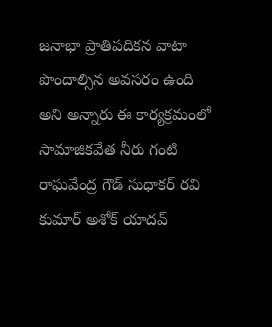జనాభా ప్రాతిపదికన వాటా పొందాల్సిన అవసరం ఉంది అని అన్నారు ఈ కార్యక్రమంలో సామాజికవేత నీరు గంటి రాఘవేంద్ర గౌడ్ సుధాకర్ రవి కుమార్ అశోక్ యాదవ్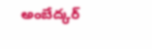అంబేద్కర్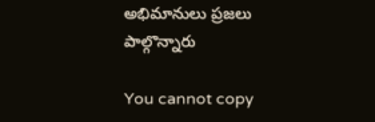అభిమానులు ప్రజలు పాల్గొన్నారు

You cannot copy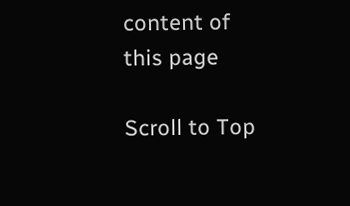content of this page

Scroll to Top